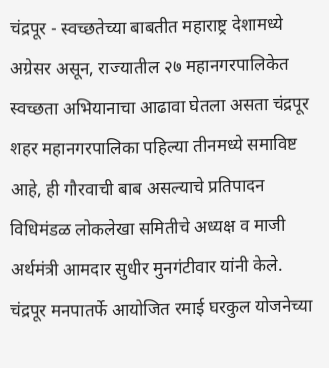चंद्रपूर - स्वच्छतेच्या बाबतीत महाराष्ट्र देशामध्ये अग्रेसर असून, राज्यातील २७ महानगरपालिकेत स्वच्छता अभियानाचा आढावा घेतला असता चंद्रपूर शहर महानगरपालिका पहिल्या तीनमध्ये समाविष्ट आहे, ही गौरवाची बाब असल्याचे प्रतिपादन विधिमंडळ लोकलेखा समितीचे अध्यक्ष व माजी अर्थमंत्री आमदार सुधीर मुनगंटीवार यांनी केले.
चंद्रपूर मनपातर्फे आयोजित रमाई घरकुल योजनेच्या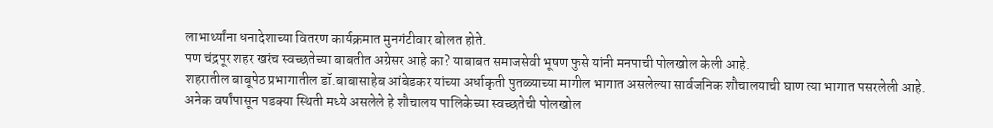लाभार्थ्यांना धनादेशाच्या वितरण कार्यक्रमात मुनगंटीवार बोलत होते.
पण चंद्रपूर शहर खरंच स्वच्छतेच्या बाबतीत अग्रेसर आहे का? याबाबत समाजसेवी भूषण फुसे यांनी मनपाची पोलखोल केली आहे.
शहरातील बाबूपेठ प्रभागातील डॉ.बाबासाहेब आंबेडकर यांच्या अर्धाकृती पुतळ्याच्या मागील भागात असलेल्या सार्वजनिक शौचालयाची घाण त्या भागात पसरलेली आहे.
अनेक वर्षांपासून पडक्या स्थिती मध्ये असलेले हे शौचालय पालिकेच्या स्वच्छतेची पोलखोल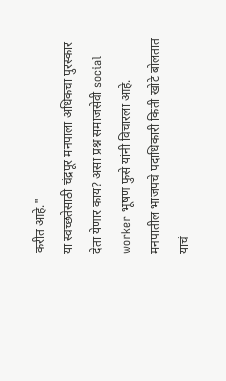करीत आहे."
या स्वच्छतेसाठी चंद्रपूर मनपाला अधिकचा पुरस्कार देता येणार काय? असा प्रश्न समाजसेवी social worker भूषण फुसे यांनी विचारला आहे.
मनपातील भाजपचे पदाधिकारी किती खोटे बोलतात याचं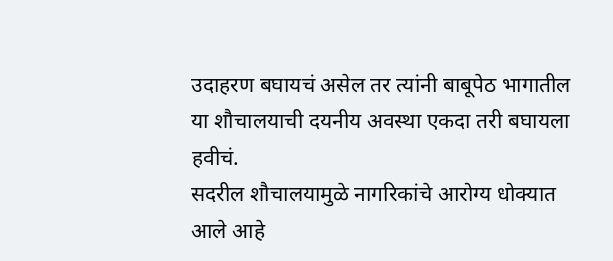उदाहरण बघायचं असेल तर त्यांनी बाबूपेठ भागातील या शौचालयाची दयनीय अवस्था एकदा तरी बघायला हवीचं.
सदरील शौचालयामुळे नागरिकांचे आरोग्य धोक्यात आले आहे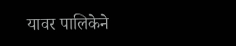यावर पालिकेने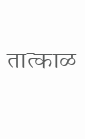तात्काळ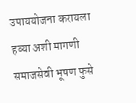उपाययोजना करायला हव्या अशी मागणी समाजसेवी भूषण फुसे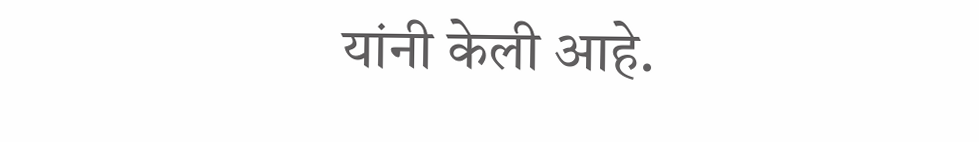यांनी केली आहे.